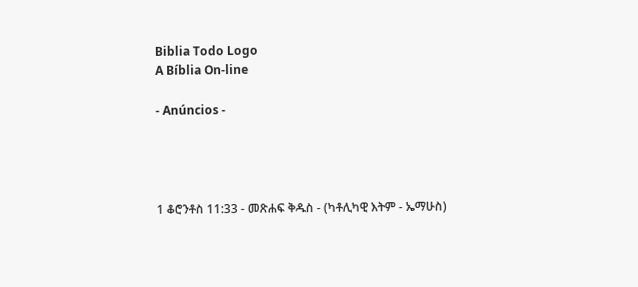Biblia Todo Logo
A Bíblia On-line

- Anúncios -




1 ቆሮንቶስ 11:33 - መጽሐፍ ቅዱስ - (ካቶሊካዊ እትም - ኤማሁስ)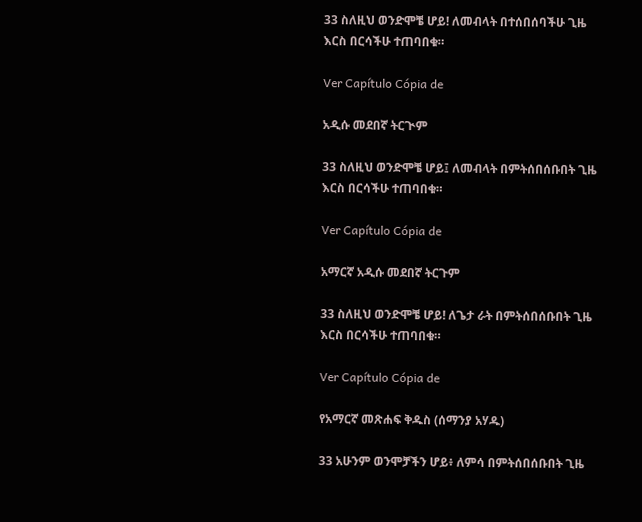33 ስለዚህ ወንድሞቼ ሆይ! ለመብላት በተሰበሰባችሁ ጊዜ እርስ በርሳችሁ ተጠባበቁ።

Ver Capítulo Cópia de

አዲሱ መደበኛ ትርጒም

33 ስለዚህ ወንድሞቼ ሆይ፤ ለመብላት በምትሰበሰቡበት ጊዜ እርስ በርሳችሁ ተጠባበቁ።

Ver Capítulo Cópia de

አማርኛ አዲሱ መደበኛ ትርጉም

33 ስለዚህ ወንድሞቼ ሆይ! ለጌታ ራት በምትሰበሰቡበት ጊዜ እርስ በርሳችሁ ተጠባበቁ።

Ver Capítulo Cópia de

የአማርኛ መጽሐፍ ቅዱስ (ሰማንያ አሃዱ)

33 አሁንም ወንሞቻችን ሆይ፥ ለምሳ በምትሰበሰቡበት ጊዜ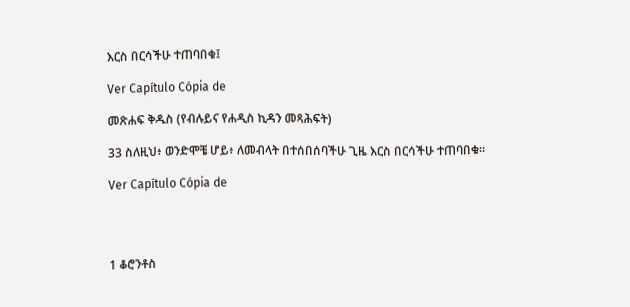እርስ በርሳችሁ ተጠባበቁ፤

Ver Capítulo Cópia de

መጽሐፍ ቅዱስ (የብሉይና የሐዲስ ኪዳን መጻሕፍት)

33 ስለዚህ፥ ወንድሞቼ ሆይ፥ ለመብላት በተሰበሰባችሁ ጊዜ እርስ በርሳችሁ ተጠባበቁ።

Ver Capítulo Cópia de




1 ቆሮንቶስ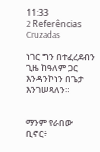11:33
2 Referências Cruzadas

ነገር ግን በተፈረደብን ጊዜ ከዓለም ጋር እንዳንኮነን በጌታ እንገሠጻለን።


ማንም የራበው ቢኖር፥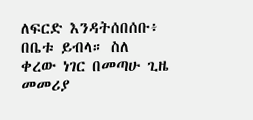ለፍርድ እንዳትሰበሰቡ፥ በቤቱ ይብላ። ስለ ቀረው ነገር በመጣሁ ጊዜ መመሪያ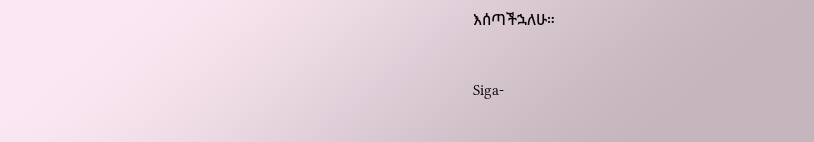እሰጣችኋለሁ።


Siga-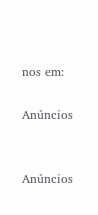nos em:

Anúncios


Anúncios